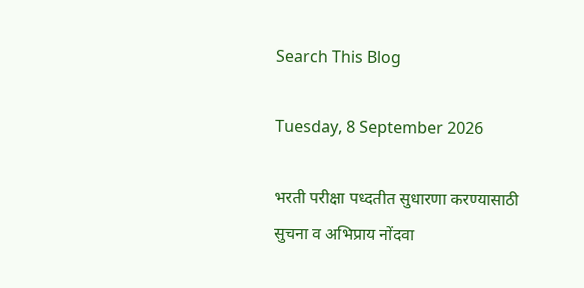Search This Blog

Tuesday, 8 September 2026

भरती परीक्षा पध्दतीत सुधारणा करण्यासाठी सुचना व अभिप्राय नोंदवा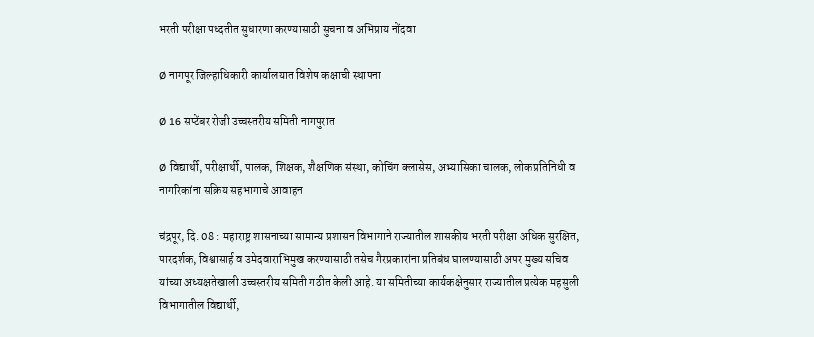भरती परीक्षा पध्दतीत सुधारणा करण्यासाठी सुचना व अभिप्राय नोंदवा

Ø नागपूर जिल्हाधिकारी कार्यालयात विशेष कक्षाची स्थापना

Ø 16 सप्टेंबर रोजी उच्चस्तरीय समिती नागपुरात

Ø विद्यार्थी, परीक्षार्थी, पालक, शिक्षक, शैक्षणिक संस्था, कोचिंग क्लासेस, अभ्यासिका चालक, लोकप्रतिनिधी व नागरिकांना सक्रिय सहभागाचे आवाहन

चंद्रपूर, दि. 08 : महाराष्ट्र शासनाच्या सामान्य प्रशासन विभागाने राज्यातील शासकीय भरती परीक्षा अधिक सुरक्षित, पारदर्शक, विश्वासार्ह व उमेदवाराभिमुख करण्यासाठी तसेच गैरप्रकारांना प्रतिबंध घालण्यासाठी अपर मुख्य सचिव यांच्या अध्यक्षतेखाली उच्चस्तरीय समिती गठीत केली आहे. या समितीच्या कार्यकक्षेनुसार राज्यातील प्रत्येक महसुली विभागातील विद्यार्थी,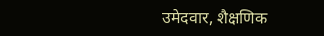उमेदवार, शैक्षणिक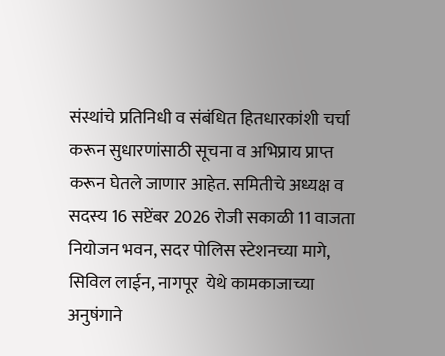संस्थांचे प्रतिनिधी व संबंधित हितधारकांशी चर्चा करून सुधारणांसाठी सूचना व अभिप्राय प्राप्त करून घेतले जाणार आहेत. समितीचे अध्यक्ष व सदस्य 16 सप्टेंबर 2026 रोजी सकाळी 11 वाजता नियोजन भवन, सदर पोलिस स्टेशनच्या मागे, सिविल लाईन, नागपूर  येथे कामकाजाच्या अनुषंगाने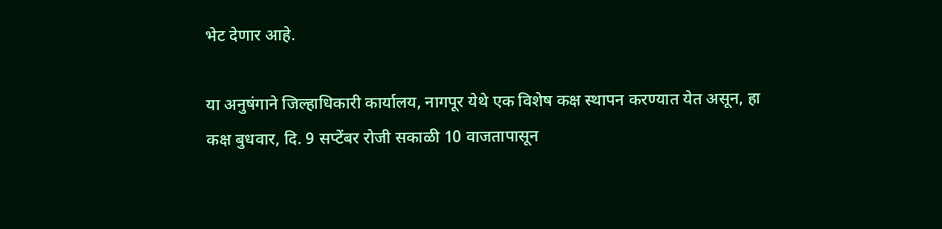भेट देणार आहे.

या अनुषंगाने जिल्हाधिकारी कार्यालय, नागपूर येथे एक विशेष कक्ष स्थापन करण्यात येत असून, हा कक्ष बुधवार, दि. 9 सप्टेंबर रोजी सकाळी 10 वाजतापासून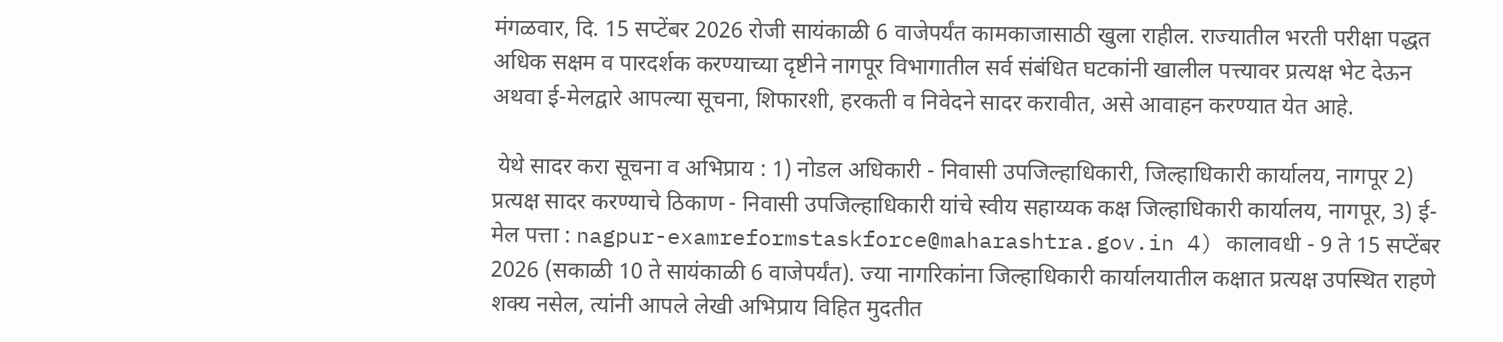मंगळवार, दि. 15 सप्टेंबर 2026 रोजी सायंकाळी 6 वाजेपर्यंत कामकाजासाठी खुला राहील. राज्यातील भरती परीक्षा पद्धत अधिक सक्षम व पारदर्शक करण्याच्या दृष्टीने नागपूर विभागातील सर्व संबंधित घटकांनी खालील पत्त्यावर प्रत्यक्ष भेट देऊन अथवा ई-मेलद्वारे आपल्या सूचना, शिफारशी, हरकती व निवेदने सादर करावीत, असे आवाहन करण्यात येत आहे.

 येथे सादर करा सूचना व अभिप्राय : 1) नोडल अधिकारी - निवासी उपजिल्हाधिकारी, जिल्हाधिकारी कार्यालय, नागपूर 2) प्रत्यक्ष सादर करण्याचे ठिकाण - निवासी उपजिल्हाधिकारी यांचे स्वीय सहाय्यक कक्ष जिल्हाधिकारी कार्यालय, नागपूर, 3) ई-मेल पत्ता : nagpur-examreformstaskforce@maharashtra.gov.in 4) कालावधी - 9 ते 15 सप्टेंबर 2026 (सकाळी 10 ते सायंकाळी 6 वाजेपर्यंत). ज्या नागरिकांना जिल्हाधिकारी कार्यालयातील कक्षात प्रत्यक्ष उपस्थित राहणे शक्य नसेल, त्यांनी आपले लेखी अभिप्राय विहित मुदतीत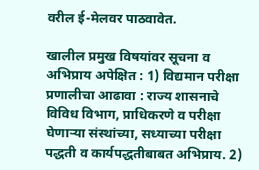वरील ई-मेलवर पाठवावेत.

खालील प्रमुख विषयांवर सूचना व अभिप्राय अपेक्षित : 1) विद्यमान परीक्षा प्रणालीचा आढावा : राज्य शासनाचे विविध विभाग, प्राधिकरणे व परीक्षा घेणाऱ्या संस्थांच्या, सध्याच्या परीक्षा पद्धती व कार्यपद्धतीबाबत अभिप्राय. 2)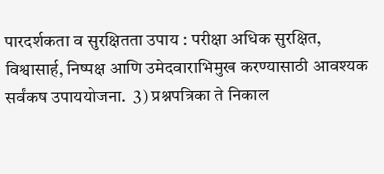पारदर्शकता व सुरक्षितता उपाय : परीक्षा अधिक सुरक्षित, विश्वासार्ह, निष्पक्ष आणि उमेदवाराभिमुख करण्यासाठी आवश्यक सर्वंकष उपाययोजना.  3) प्रश्नपत्रिका ते निकाल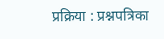प्रक्रिया : प्रश्नपत्रिका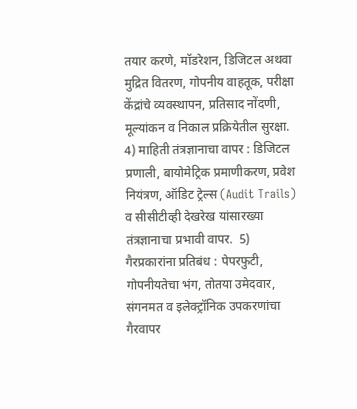तयार करणे, मॉडरेशन, डिजिटल अथवा मुद्रित वितरण, गोपनीय वाहतूक, परीक्षा केंद्रांचे व्यवस्थापन, प्रतिसाद नोंदणी, मूल्यांकन व निकाल प्रक्रियेतील सुरक्षा.  4) माहिती तंत्रज्ञानाचा वापर : डिजिटल प्रणाली, बायोमेट्रिक प्रमाणीकरण, प्रवेश नियंत्रण, ऑडिट ट्रेल्स (Audit Trails) व सीसीटीव्ही देखरेख यांसारख्या तंत्रज्ञानाचा प्रभावी वापर.  5) गैरप्रकारांना प्रतिबंध : पेपरफुटी, गोपनीयतेचा भंग, तोतया उमेदवार, संगनमत व इलेक्ट्रॉनिक उपकरणांचा गैरवापर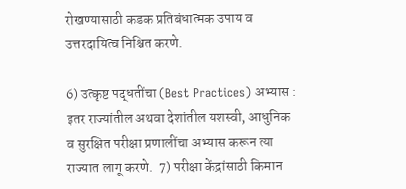रोखण्यासाठी कडक प्रतिबंधात्मक उपाय व उत्तरदायित्व निश्चित करणे.

6) उत्कृष्ट पद्धतींचा (Best Practices) अभ्यास : इतर राज्यांतील अथवा देशांतील यशस्वी, आधुनिक व सुरक्षित परीक्षा प्रणालींचा अभ्यास करून त्या राज्यात लागू करणे.  7) परीक्षा केंद्रांसाठी किमान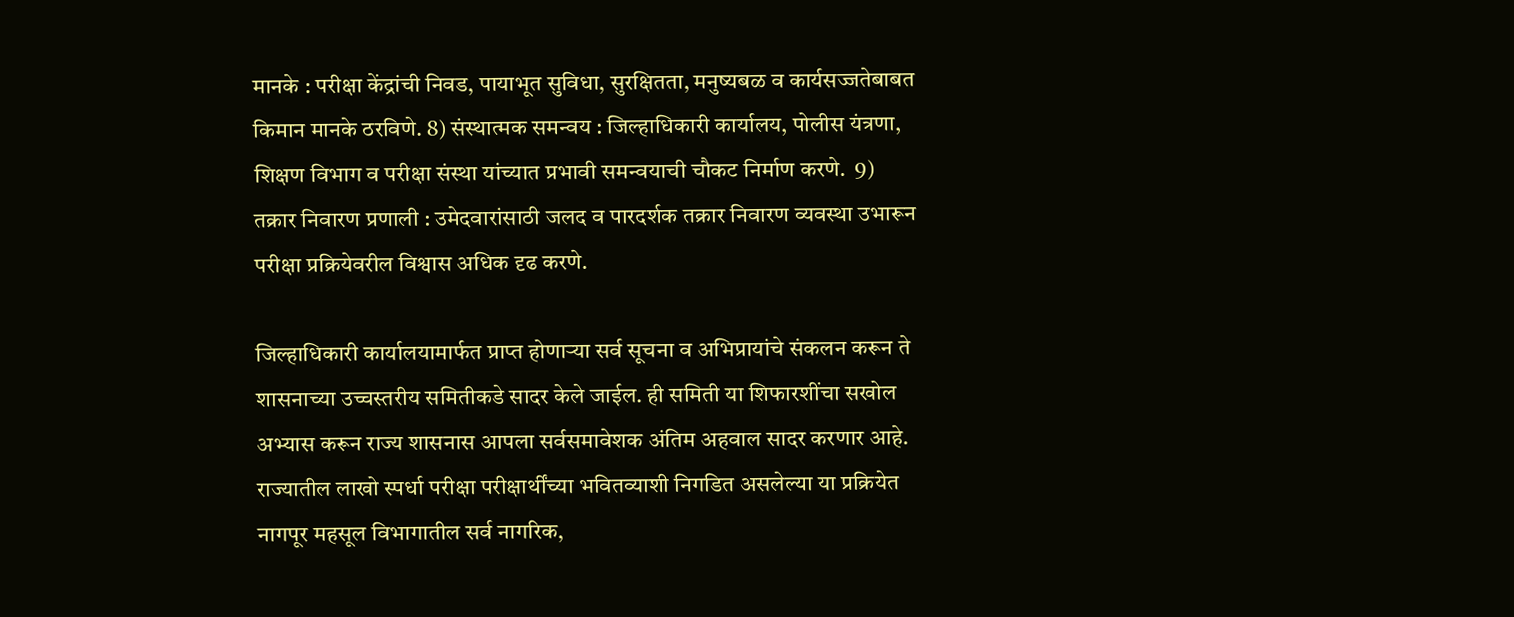मानके : परीक्षा केंद्रांची निवड, पायाभूत सुविधा, सुरक्षितता, मनुष्यबळ व कार्यसज्जतेबाबत किमान मानके ठरविणे. 8) संस्थात्मक समन्वय : जिल्हाधिकारी कार्यालय, पोलीस यंत्रणा, शिक्षण विभाग व परीक्षा संस्था यांच्यात प्रभावी समन्वयाची चौकट निर्माण करणे.  9) तक्रार निवारण प्रणाली : उमेदवारांसाठी जलद व पारदर्शक तक्रार निवारण व्यवस्था उभारून परीक्षा प्रक्रियेवरील विश्वास अधिक दृढ करणे.

जिल्हाधिकारी कार्यालयामार्फत प्राप्त होणाऱ्या सर्व सूचना व अभिप्रायांचे संकलन करून ते शासनाच्या उच्चस्तरीय समितीकडे सादर केले जाईल. ही समिती या शिफारशींचा सखोल अभ्यास करून राज्य शासनास आपला सर्वसमावेशक अंतिम अहवाल सादर करणार आहे. राज्यातील लाखो स्पर्धा परीक्षा परीक्षार्थींच्या भवितव्याशी निगडित असलेल्या या प्रक्रियेत नागपूर महसूल विभागातील सर्व नागरिक,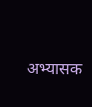अभ्यासक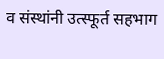व संस्थांनी उत्स्फूर्त सहभाग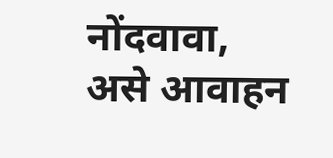नोंदवावा, असे आवाहन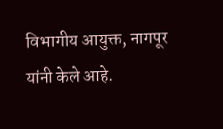विभागीय आयुक्त, नागपूर यांनी केले आहे.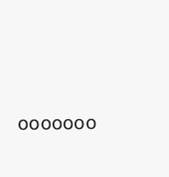०००००००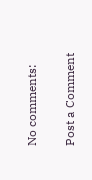No comments:

Post a Comment